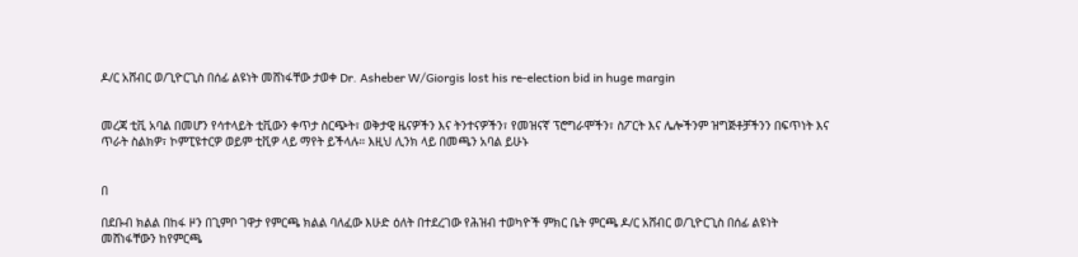ዶ/ር አሸብር ወ/ጊዮርጊስ በሰፊ ልዩነት መሸነፋቸው ታወቀ Dr. Asheber W/Giorgis lost his re-election bid in huge margin


መረጃ ቲቪ አባል በመሆን የሳተላይት ቲቪውን ቀጥታ ስርጭት፣ ወቅታዊ ዜናዎችን እና ትንተናዎችን፣ የመዝናኛ ፕሮግራሞችን፣ ስፖርት እና ሌሎችንም ዝግጅቶቻችንን በፍጥነት እና ጥራት ስልክዎ፣ ኮምፒዩተርዎ ወይም ቲቪዎ ላይ ማየት ይችላሉ። እዚህ ሊንክ ላይ በመጫን አባል ይሁኑ


በ

በደቡብ ክልል በከፋ ዞን በጊምቦ ገዋታ የምርጫ ክልል ባለፈው እሁድ ዕለት በተደረገው የሕዝብ ተወካዮች ምክር ቤት ምርጫ ዶ/ር አሸብር ወ/ጊዮርጊስ በሰፊ ልዩነት መሸነፋቸውን ከየምርጫ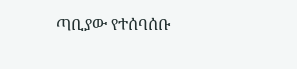ጣቢያው የተሰባሰቡ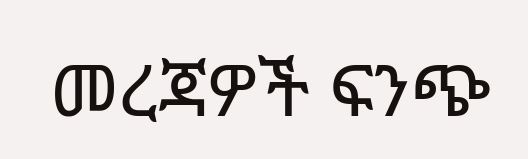መረጃዎች ፍንጭ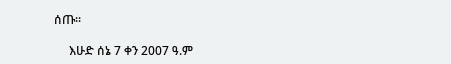ሰጡ፡፡

     እሁድ ሰኔ 7 ቀን 2007 ዓ.ም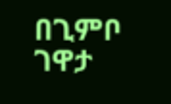በጊምቦ ገዋታ